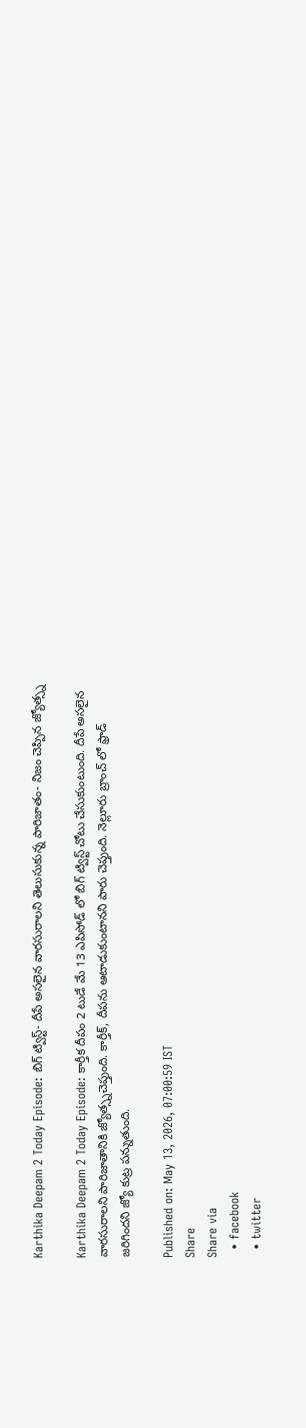Karthika Deepam 2 Today Episode: బిగ్ ట్విస్ట్- దీపే అసలైన వారసురాలని తెలుసుకున్న పారిజాతం- నిజం చెప్పిన జ్యోత్స్న

Karthika Deepam 2 Today Episode: కార్తీక దీపం 2 టుడే మే 13 ఎపిసోడ్ లో బిగ్ ట్విస్ట్ చోటు చేసుకుంటుంది. దీపే అసలైన వారసురాలని పారిజాతానికి జ్యోత్స్నచెప్తుంది. కార్తీక్, దీపను ఆటాడుకుంటానని పారు చెప్తుంది. నెల్లూరు బ్రాంచ్ లో ఫ్రాడ్ జరిగిందని జ్యో కుట్ర పన్నుతుంది.

Published on: May 13, 2026, 07:00:59 IST
Share
Share via
  • facebook
  • twitter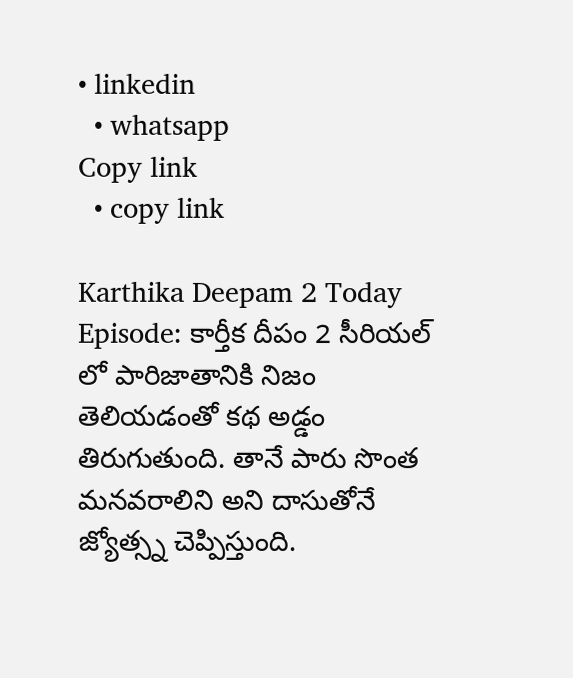• linkedin
  • whatsapp
Copy link
  • copy link

Karthika Deepam 2 Today Episode: కార్తీక దీపం 2 సీరియల్ లో పారిజాతానికి నిజం తెలియడంతో కథ అడ్డం తిరుగుతుంది. తానే పారు సొంత మనవరాలిని అని దాసుతోనే జ్యోత్స్న చెప్పిస్తుంది.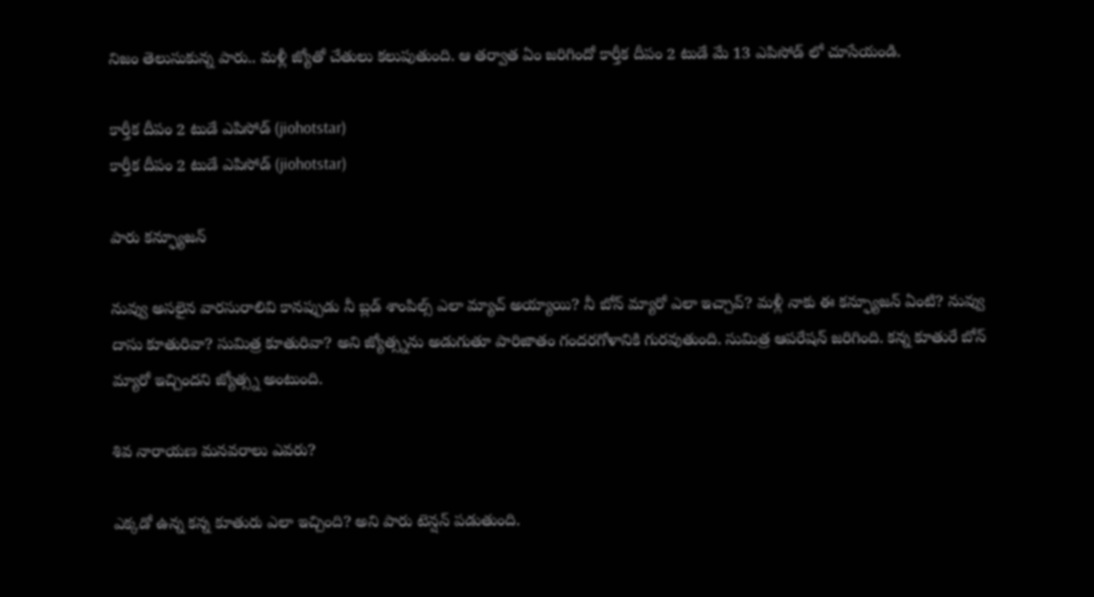నిజం తెలుసుకున్న పారు.. మళ్లీ జ్యోతో చేతులు కలుపుతుంది. ఆ తర్వాత ఏం జరిగిందో కార్తీక దీపం 2 టుడే మే 13 ఎపిసోడ్ లో చూసేయండి.

కార్తీక దీపం 2 టుడే ఎపిసోడ్ (jiohotstar)
కార్తీక దీపం 2 టుడే ఎపిసోడ్ (jiohotstar)

పారు కన్ఫ్యూజన్

నువ్వు అసలైన వారసురాలివి కానప్పుడు నీ బ్లడ్ శాంపిల్స్ ఎలా మ్యాచ్ అయ్యాయి? నీ బోన్ మ్యారో ఎలా ఇచ్చావ్? మళ్లీ నాకు ఈ కన్ఫ్యూజన్ ఏంటి? నువ్వు దాసు కూతురివా? సుమిత్ర కూతురివా? అని జ్యోత్స్నను అడుగుతూ పారిజాతం గందరగోళానికి గురవుతుంది. సుమిత్ర ఆపరేషన్ జరిగింది. కన్న కూతురే బోన్ మ్యారో ఇచ్చిందని జ్యోత్స్న అంటుంది.

శివ నారాయణ మనవరాలు ఎవరు?

ఎక్కడో ఉన్న కన్న కూతురు ఎలా ఇచ్చింది? అని పారు టెన్షన్ పడుతుంది.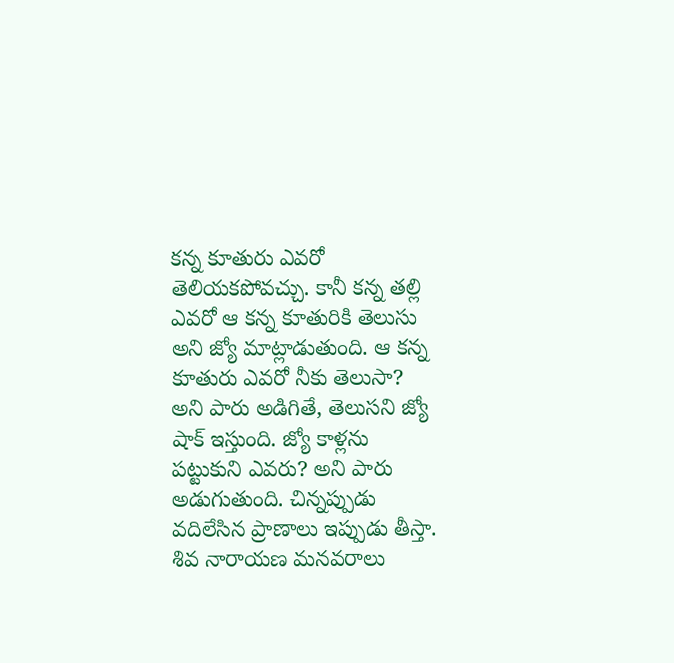కన్న కూతురు ఎవరో తెలియకపోవచ్చు. కానీ కన్న తల్లి ఎవరో ఆ కన్న కూతురికి తెలుసు అని జ్యో మాట్లాడుతుంది. ఆ కన్న కూతురు ఎవరో నీకు తెలుసా? అని పారు అడిగితే, తెలుసని జ్యో షాక్ ఇస్తుంది. జ్యో కాళ్లను పట్టుకుని ఎవరు? అని పారు అడుగుతుంది. చిన్నప్పుడు వదిలేసిన ప్రాణాలు ఇప్పుడు తీస్తా. శివ నారాయణ మనవరాలు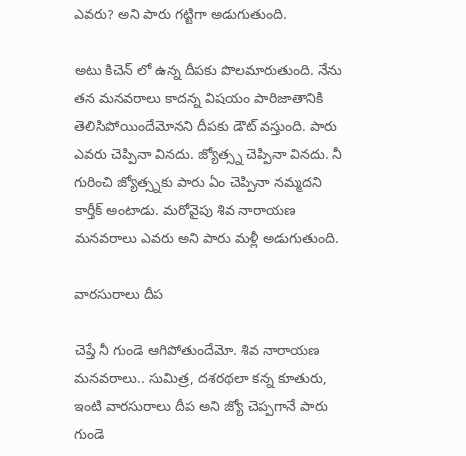ఎవరు? అని పారు గట్టిగా అడుగుతుంది.

అటు కిచెన్ లో ఉన్న దీపకు పొలమారుతుంది. నేను తన మనవరాలు కాదన్న విషయం పారిజాతానికి తెలిసిపోయిందేమోనని దీపకు డౌట్ వస్తుంది. పారు ఎవరు చెప్పినా వినదు. జ్యోత్స్న చెప్పినా వినదు. నీ గురించి జ్యోత్స్నకు పారు ఏం చెప్పినా నమ్మదని కార్తీక్ అంటాడు. మరోవైపు శివ నారాయణ మనవరాలు ఎవరు అని పారు మళ్లీ అడుగుతుంది.

వారసురాలు దీప

చెప్తే నీ గుండె ఆగిపోతుందేమో. శివ నారాయణ మనవరాలు.. సుమిత్ర, దశరథలా కన్న కూతురు, ఇంటి వారసురాలు దీప అని జ్యో చెప్పగానే పారు గుండె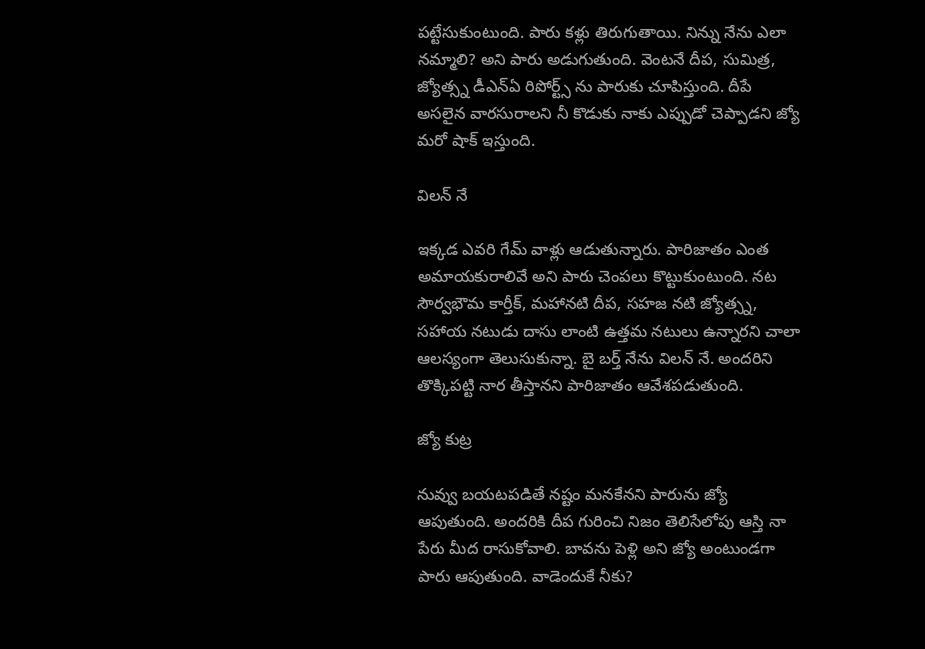పట్టేసుకుంటుంది. పారు కళ్లు తిరుగుతాయి. నిన్ను నేను ఎలా నమ్మాలి? అని పారు అడుగుతుంది. వెంటనే దీప, సుమిత్ర, జ్యోత్స్న డీఎన్ఏ రిపోర్ట్స్ ను పారుకు చూపిస్తుంది. దీపే అసలైన వారసురాలని నీ కొడుకు నాకు ఎప్పుడో చెప్పాడని జ్యో మరో షాక్ ఇస్తుంది.

విలన్ నే

ఇక్కడ ఎవరి గేమ్ వాళ్లు ఆడుతున్నారు. పారిజాతం ఎంత అమాయకురాలివే అని పారు చెంపలు కొట్టుకుంటుంది. నట సౌర్వభౌమ కార్తీక్, మహానటి దీప, సహజ నటి జ్యోత్స్న, సహాయ నటుడు దాసు లాంటి ఉత్తమ నటులు ఉన్నారని చాలా ఆలస్యంగా తెలుసుకున్నా. బై బర్త్ నేను విలన్ నే. అందరిని తొక్కిపట్టి నార తీస్తానని పారిజాతం ఆవేశపడుతుంది.

జ్యో కుట్ర

నువ్వు బయటపడితే నష్టం మనకేనని పారును జ్యో ఆపుతుంది. అందరికి దీప గురించి నిజం తెలిసేలోపు ఆస్తి నా పేరు మీద రాసుకోవాలి. బావను పెళ్లి అని జ్యో అంటుండగా పారు ఆపుతుంది. వాడెందుకే నీకు?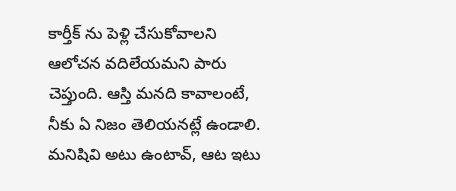కార్తీక్ ను పెళ్లి చేసుకోవాలని ఆలోచన వదిలేయమని పారు చెప్తుంది. ఆస్తి మనది కావాలంటే, నీకు ఏ నిజం తెలియనట్లే ఉండాలి. మనిషివి అటు ఉంటావ్, ఆట ఇటు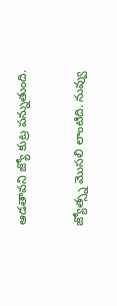ఆడతావని జ్యో కుట్ర పన్నుతుంది.

జ్యోత్స్న మొసలి లాంటిది. నువ్వు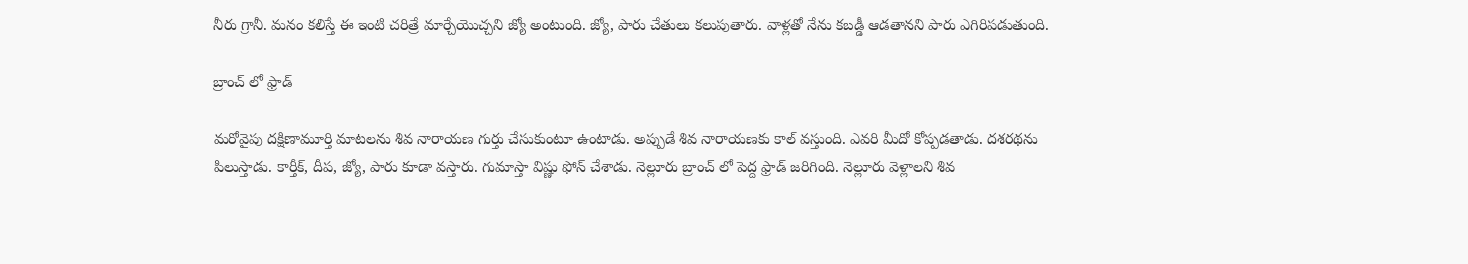నీరు గ్రానీ. మనం కలిస్తే ఈ ఇంటి చరిత్రే మార్చేయొచ్చని జ్యో అంటుంది. జ్యో, పారు చేతులు కలుపుతారు. వాళ్లతో నేను కబడ్డీ ఆడతానని పారు ఎగిరిపడుతుంది.

బ్రాంచ్ లో ఫ్రాడ్

మరోవైపు దక్షిణామూర్తి మాటలను శివ నారాయణ గుర్తు చేసుకుంటూ ఉంటాడు. అప్పుడే శివ నారాయణకు కాల్ వస్తుంది. ఎవరి మీదో కోప్పడతాడు. దశరథను పిలుస్తాడు. కార్తీక్, దీప, జ్యో, పారు కూడా వస్తారు. గుమాస్తా విష్ణు ఫోన్ చేశాడు. నెల్లూరు బ్రాంచ్ లో పెద్ద ఫ్రాడ్ జరిగింది. నెల్లూరు వెళ్లాలని శివ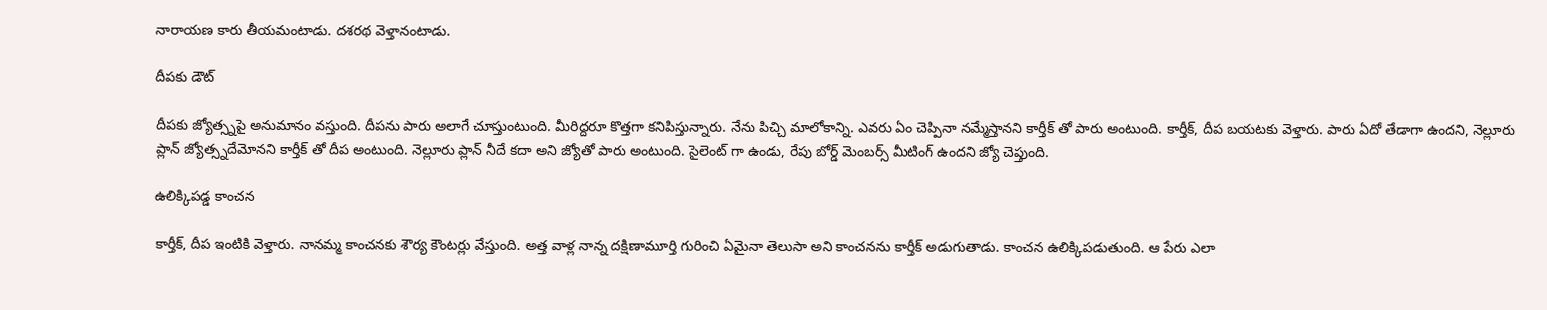నారాయణ కారు తీయమంటాడు. దశరథ వెళ్తానంటాడు.

దీపకు డౌట్

దీపకు జ్యోత్స్నపై అనుమానం వస్తుంది. దీపను పారు అలాగే చూస్తుంటుంది. మీరిద్దరూ కొత్తగా కనిపిస్తున్నారు. నేను పిచ్చి మాలోకాన్ని. ఎవరు ఏం చెప్పినా నమ్మేస్తానని కార్తీక్ తో పారు అంటుంది. కార్తీక్, దీప బయటకు వెళ్తారు. పారు ఏదో తేడాగా ఉందని, నెల్లూరు ప్లాన్ జ్యోత్స్నదేమోనని కార్తీక్ తో దీప అంటుంది. నెల్లూరు ప్లాన్ నీదే కదా అని జ్యోతో పారు అంటుంది. సైలెంట్ గా ఉండు, రేపు బోర్డ్ మెంబర్స్ మీటింగ్ ఉందని జ్యో చెప్తుంది.

ఉలిక్కిపడ్డ కాంచన

కార్తీక్, దీప ఇంటికి వెళ్తారు. నానమ్మ కాంచనకు శౌర్య కౌంటర్లు వేస్తుంది. అత్త వాళ్ల నాన్న దక్షిణామూర్తి గురించి ఏమైనా తెలుసా అని కాంచనను కార్తీక్ అడుగుతాడు. కాంచన ఉలిక్కిపడుతుంది. ఆ పేరు ఎలా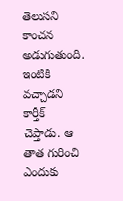తెలుసని కాంచన అడుగుతుంది. ఇంటికి వచ్చాడని కార్తీక్ చెప్తాడు. ఆ తాత గురించి ఎందుకు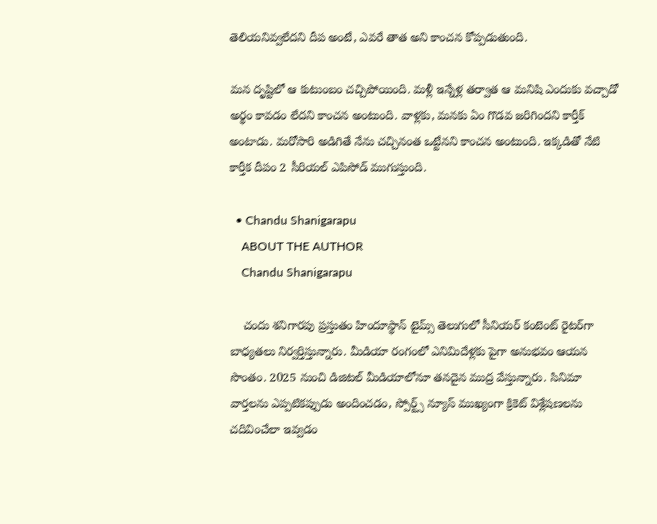తెలియనివ్వలేదని దీప అంటే, ఎవరే తాత అని కాంచన కోప్పడుతుంది.

మన దృష్టిలో ఆ కుటుంబం చచ్చిపోయింది. మళ్లీ ఇన్నేళ్ల తర్వాత ఆ మనిషి ఎందుకు వచ్చాడో అర్థం కావడం లేదని కాంచన అంటుంది. వాళ్లకు, మనకు ఏం గొడవ జరిగిందని కార్తీక్ అంటాడు. మరోసారి అడిగితే నేను చచ్చినంత ఒట్టేనని కాంచన అంటుంది. ఇక్కడితో నేటి కార్తీక దీపం 2 సీరియల్ ఎపిసోడ్ ముగుస్తుంది.

  • Chandu Shanigarapu
    ABOUT THE AUTHOR
    Chandu Shanigarapu

    చందు శనిగారపు ప్రస్తుతం హిందూస్థాన్ టైమ్స్ తెలుగులో సీనియర్ కంటెంట్ రైట‌ర్‌గా బాధ్యతలు నిర్వర్తిస్తున్నారు. మీడియా రంగంలో ఎనిమిదేళ్లకు పైగా అనుభవం ఆయన సొంతం. 2025 నుంచి డిజిటల్ మీడియాలోనూ తనదైన ముద్ర వేస్తున్నారు. సినిమా వార్తలను ఎప్పటికప్పుడు అందించడం, స్పోర్ట్స్ న్యూస్ ముఖ్యంగా క్రికెట్ విశ్లేషణలను చదివించేలా ఇవ్వడం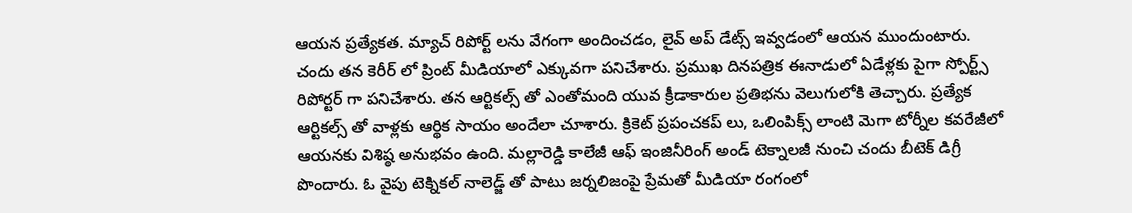ఆయన ప్రత్యేకత. మ్యాచ్ రిపోర్ట్ లను వేగంగా అందించడం, లైవ్ అప్ డేట్స్ ఇవ్వడంలో ఆయన ముందుంటారు. చందు తన కెరీర్ లో ప్రింట్ మీడియాలో ఎక్కువగా పనిచేశారు. ప్రముఖ దినపత్రిక ఈనాడులో ఏడేళ్లకు పైగా స్పోర్ట్స్ రిపోర్టర్ గా పనిచేశారు. తన ఆర్టికల్స్ తో ఎంతోమంది యువ క్రీడాకారుల ప్రతిభను వెలుగులోకి తెచ్చారు. ప్రత్యేక ఆర్టికల్స్ తో వాళ్లకు ఆర్థిక సాయం అందేలా చూశారు. క్రికెట్ ప్రపంచకప్ లు, ఒలింపిక్స్ లాంటి మెగా టోర్నీల కవరేజీలో ఆయనకు విశిష్ఠ అనుభవం ఉంది. మల్లారెడ్డి కాలేజీ ఆఫ్ ఇంజినీరింగ్ అండ్ టెక్నాలజీ నుంచి చందు బీటెక్ డిగ్రీ పొందారు. ఓ వైపు టెక్నికల్ నాలెడ్జ్ తో పాటు జర్నలిజంపై ప్రేమతో మీడియా రంగంలో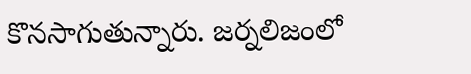కొనసాగుతున్నారు. జర్నలిజంలో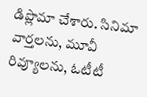డిప్లొమా చేశారు. సినిమా వార్తలను, మూవీ రివ్యూలను, ఓటీటీ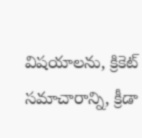విషయాలను, క్రికెట్ సమాచారాన్ని, క్రీడా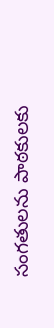సంగతులను పాఠకులకు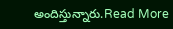అందిస్తున్నారు.Read More